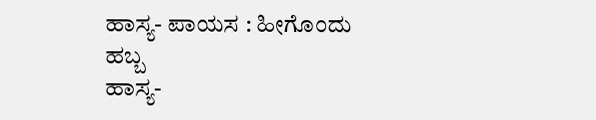ಹಾಸ್ಯ- ಪಾಯಸ : ಹೀಗೊಂದು ಹಬ್ಬ
ಹಾಸ್ಯ-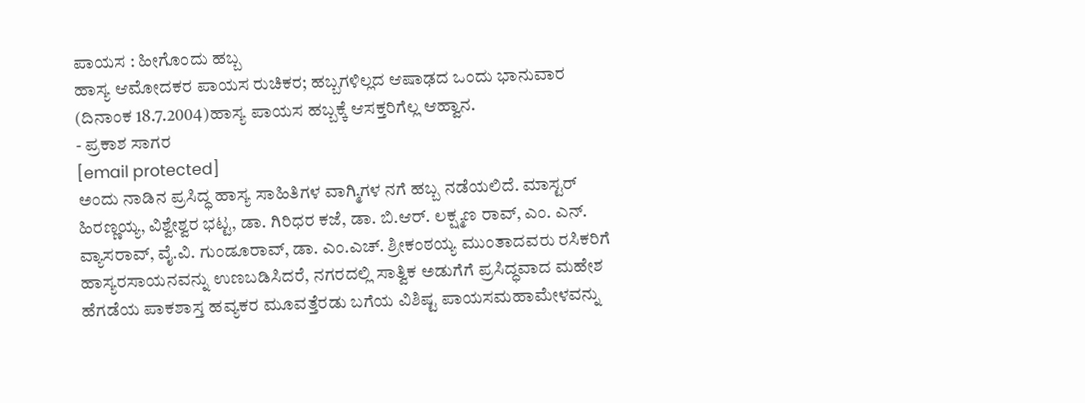ಪಾಯಸ : ಹೀಗೊಂದು ಹಬ್ಬ
ಹಾಸ್ಯ ಆಮೋದಕರ ಪಾಯಸ ರುಚಿಕರ; ಹಬ್ಬಗಳಿಲ್ಲದ ಆಷಾಢದ ಒಂದು ಭಾನುವಾರ (ದಿನಾಂಕ 18.7.2004)ಹಾಸ್ಯ ಪಾಯಸ ಹಬ್ಬಕ್ಕೆ ಆಸಕ್ತರಿಗೆಲ್ಲ ಆಹ್ವಾನ.
- ಪ್ರಕಾಶ ಸಾಗರ
[email protected]
ಅಂದು ನಾಡಿನ ಪ್ರಸಿದ್ಧ ಹಾಸ್ಯ ಸಾಹಿತಿಗಳ ವಾಗ್ಮಿಗಳ ನಗೆ ಹಬ್ಬ ನಡೆಯಲಿದೆ. ಮಾಸ್ಟರ್ ಹಿರಣ್ಣಯ್ಯ, ವಿಶ್ವೇಶ್ವರ ಭಟ್ಟ, ಡಾ. ಗಿರಿಧರ ಕಜೆ, ಡಾ. ಬಿ.ಆರ್. ಲಕ್ಷ್ಮಣ ರಾವ್, ಎಂ. ಎನ್. ವ್ಯಾಸರಾವ್, ವೈ.ವಿ. ಗುಂಡೂರಾವ್, ಡಾ. ಎಂ.ಎಚ್. ಶ್ರೀಕಂಠಯ್ಯ ಮುಂತಾದವರು ರಸಿಕರಿಗೆ ಹಾಸ್ಯರಸಾಯನವನ್ನು ಉಣಬಡಿಸಿದರೆ, ನಗರದಲ್ಲಿ ಸಾತ್ವಿಕ ಅಡುಗೆಗೆ ಪ್ರಸಿದ್ಧವಾದ ಮಹೇಶ ಹೆಗಡೆಯ ಪಾಕಶಾಸ್ತ ಹವ್ಯಕರ ಮೂವತ್ತೆರಡು ಬಗೆಯ ವಿಶಿಷ್ಟ ಪಾಯಸಮಹಾಮೇಳವನ್ನು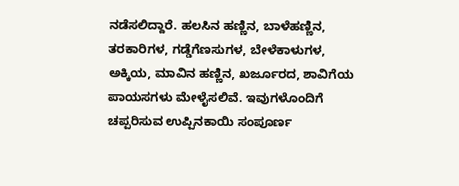ನಡೆಸಲಿದ್ದಾರೆ. ಹಲಸಿನ ಹಣ್ಣಿನ, ಬಾಳೆಹಣ್ಣಿನ, ತರಕಾರಿಗಳ, ಗಡ್ಡೆಗೆಣಸುಗಳ, ಬೇಳೆಕಾಳುಗಳ, ಅಕ್ಕಿಯ, ಮಾವಿನ ಹಣ್ಣಿನ, ಖರ್ಜೂರದ, ಶಾವಿಗೆಯ ಪಾಯಸಗಳು ಮೇಳೈಸಲಿವೆ. ಇವುಗಳೊಂದಿಗೆ ಚಪ್ಪರಿಸುವ ಉಪ್ಪಿನಕಾಯಿ ಸಂಪೂರ್ಣ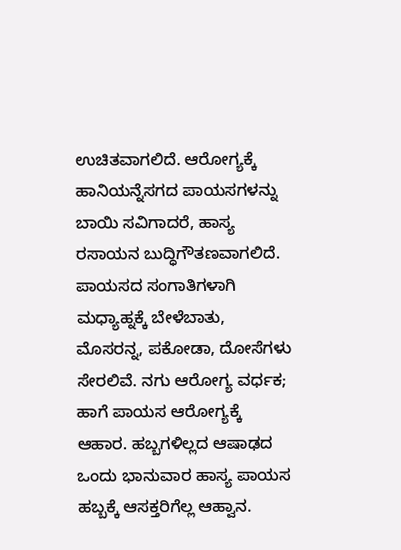ಉಚಿತವಾಗಲಿದೆ. ಆರೋಗ್ಯಕ್ಕೆ ಹಾನಿಯನ್ನೆಸಗದ ಪಾಯಸಗಳನ್ನು ಬಾಯಿ ಸವಿಗಾದರೆ, ಹಾಸ್ಯ ರಸಾಯನ ಬುದ್ಧಿಗೌತಣವಾಗಲಿದೆ. ಪಾಯಸದ ಸಂಗಾತಿಗಳಾಗಿ ಮಧ್ಯಾಹ್ನಕ್ಕೆ ಬೇಳೆಬಾತು, ಮೊಸರನ್ನ, ಪಕೋಡಾ, ದೋಸೆಗಳು ಸೇರಲಿವೆ. ನಗು ಆರೋಗ್ಯ ವರ್ಧಕ; ಹಾಗೆ ಪಾಯಸ ಆರೋಗ್ಯಕ್ಕೆ ಆಹಾರ. ಹಬ್ಬಗಳಿಲ್ಲದ ಆಷಾಢದ ಒಂದು ಭಾನುವಾರ ಹಾಸ್ಯ ಪಾಯಸ ಹಬ್ಬಕ್ಕೆ ಆಸಕ್ತರಿಗೆಲ್ಲ ಆಹ್ವಾನ.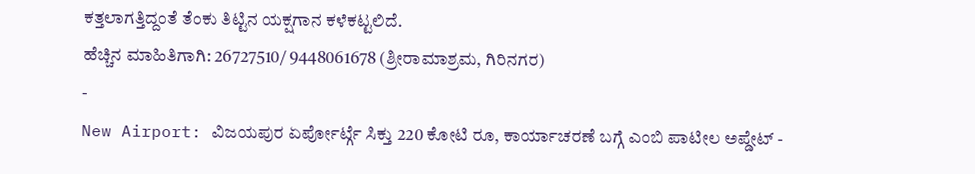ಕತ್ತಲಾಗತ್ತಿದ್ದಂತೆ ತೆಂಕು ತಿಟ್ಟಿನ ಯಕ್ಷಗಾನ ಕಳೆಕಟ್ಟಲಿದೆ.
ಹೆಚ್ಚಿನ ಮಾಹಿತಿಗಾಗಿ: 26727510/ 9448061678 (ಶ್ರೀರಾಮಾಶ್ರಮ, ಗಿರಿನಗರ)
-
New Airport: ವಿಜಯಪುರ ಏರ್ಪೋರ್ಟ್ಗೆ ಸಿಕ್ತು 220 ಕೋಟಿ ರೂ, ಕಾರ್ಯಾಚರಣೆ ಬಗ್ಗೆ ಎಂಬಿ ಪಾಟೀಲ ಅಪ್ಡೇಟ್ -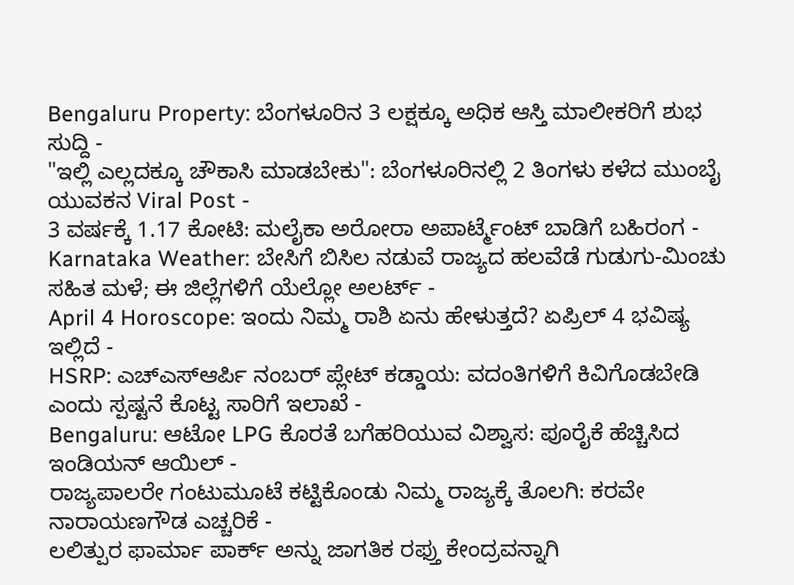Bengaluru Property: ಬೆಂಗಳೂರಿನ 3 ಲಕ್ಷಕ್ಕೂ ಅಧಿಕ ಆಸ್ತಿ ಮಾಲೀಕರಿಗೆ ಶುಭ ಸುದ್ದಿ -
"ಇಲ್ಲಿ ಎಲ್ಲದಕ್ಕೂ ಚೌಕಾಸಿ ಮಾಡಬೇಕು": ಬೆಂಗಳೂರಿನಲ್ಲಿ 2 ತಿಂಗಳು ಕಳೆದ ಮುಂಬೈ ಯುವಕನ Viral Post -
3 ವರ್ಷಕ್ಕೆ 1.17 ಕೋಟಿ: ಮಲೈಕಾ ಅರೋರಾ ಅಪಾರ್ಟ್ಮೆಂಟ್ ಬಾಡಿಗೆ ಬಹಿರಂಗ -
Karnataka Weather: ಬೇಸಿಗೆ ಬಿಸಿಲ ನಡುವೆ ರಾಜ್ಯದ ಹಲವೆಡೆ ಗುಡುಗು-ಮಿಂಚು ಸಹಿತ ಮಳೆ; ಈ ಜಿಲ್ಲೆಗಳಿಗೆ ಯೆಲ್ಲೋ ಅಲರ್ಟ್ -
April 4 Horoscope: ಇಂದು ನಿಮ್ಮ ರಾಶಿ ಏನು ಹೇಳುತ್ತದೆ? ಏಪ್ರಿಲ್ 4 ಭವಿಷ್ಯ ಇಲ್ಲಿದೆ -
HSRP: ಎಚ್ಎಸ್ಆರ್ಪಿ ನಂಬರ್ ಪ್ಲೇಟ್ ಕಡ್ಡಾಯ: ವದಂತಿಗಳಿಗೆ ಕಿವಿಗೊಡಬೇಡಿ ಎಂದು ಸ್ಪಷ್ಟನೆ ಕೊಟ್ಟ ಸಾರಿಗೆ ಇಲಾಖೆ -
Bengaluru: ಆಟೋ LPG ಕೊರತೆ ಬಗೆಹರಿಯುವ ವಿಶ್ವಾಸ: ಪೂರೈಕೆ ಹೆಚ್ಚಿಸಿದ ಇಂಡಿಯನ್ ಆಯಿಲ್ -
ರಾಜ್ಯಪಾಲರೇ ಗಂಟುಮೂಟೆ ಕಟ್ಟಿಕೊಂಡು ನಿಮ್ಮ ರಾಜ್ಯಕ್ಕೆ ತೊಲಗಿ: ಕರವೇ ನಾರಾಯಣಗೌಡ ಎಚ್ಚರಿಕೆ -
ಲಲಿತ್ಪುರ ಫಾರ್ಮಾ ಪಾರ್ಕ್ ಅನ್ನು ಜಾಗತಿಕ ರಫ್ತು ಕೇಂದ್ರವನ್ನಾಗಿ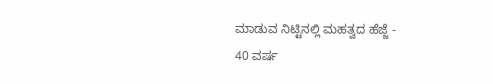ಮಾಡುವ ನಿಟ್ಟಿನಲ್ಲಿ ಮಹತ್ವದ ಹೆಜ್ಜೆ -
40 ವರ್ಷ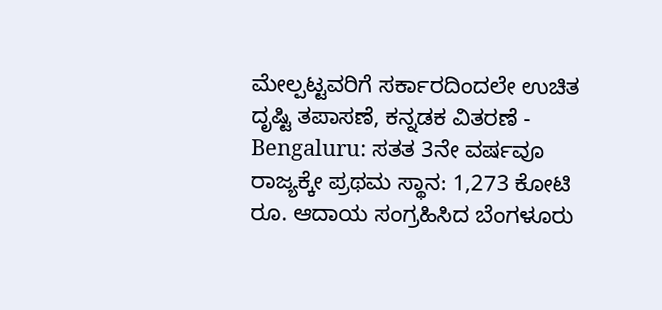ಮೇಲ್ಪಟ್ಟವರಿಗೆ ಸರ್ಕಾರದಿಂದಲೇ ಉಚಿತ ದೃಷ್ಟಿ ತಪಾಸಣೆ, ಕನ್ನಡಕ ವಿತರಣೆ -
Bengaluru: ಸತತ 3ನೇ ವರ್ಷವೂ ರಾಜ್ಯಕ್ಕೇ ಪ್ರಥಮ ಸ್ಥಾನ: 1,273 ಕೋಟಿ ರೂ. ಆದಾಯ ಸಂಗ್ರಹಿಸಿದ ಬೆಂಗಳೂರು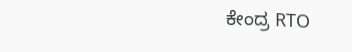ಕೇಂದ್ರ RTO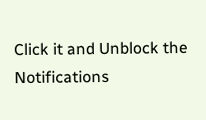Click it and Unblock the Notifications